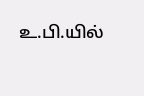உ.பி.யில்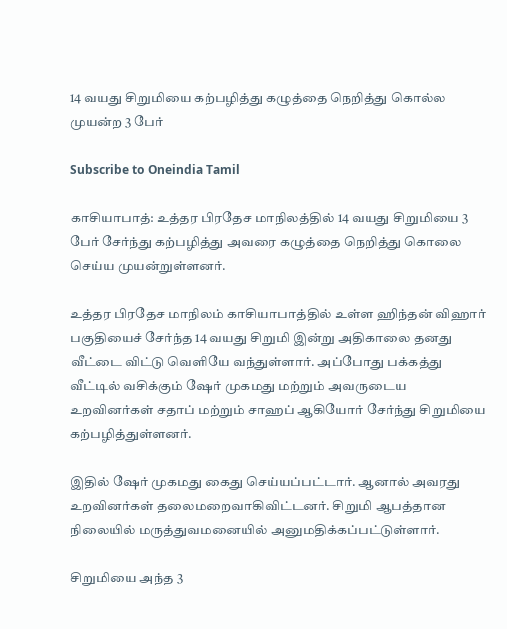14 வயது சிறுமியை கற்பழித்து கழுத்தை நெறித்து கொல்ல முயன்ற 3 பேர்

Subscribe to Oneindia Tamil

காசியாபாத்: உத்தர பிரதேச மாநிலத்தில் 14 வயது சிறுமியை 3 பேர் சேர்ந்து கற்பழித்து அவரை கழுத்தை நெறித்து கொலை செய்ய முயன்றுள்ளனர்.

உத்தர பிரதேச மாநிலம் காசியாபாத்தில் உள்ள ஹிந்தன் விஹார் பகுதியைச் சேர்ந்த 14 வயது சிறுமி இன்று அதிகாலை தனது வீட்டை விட்டு வெளியே வந்துள்ளார். அப்போது பக்கத்து வீட்டில் வசிக்கும் ஷேர் முகமது மற்றும் அவருடைய உறவினர்கள் சதாப் மற்றும் சாஹப் ஆகியோர் சேர்ந்து சிறுமியை கற்பழித்துள்ளனர்.

இதில் ஷேர் முகமது கைது செய்யப்பட்டார். ஆனால் அவரது உறவினர்கள் தலைமறைவாகிவிட்டனர். சிறுமி ஆபத்தான நிலையில் மருத்துவமனையில் அனுமதிக்கப்பட்டுள்ளார்.

சிறுமியை அந்த 3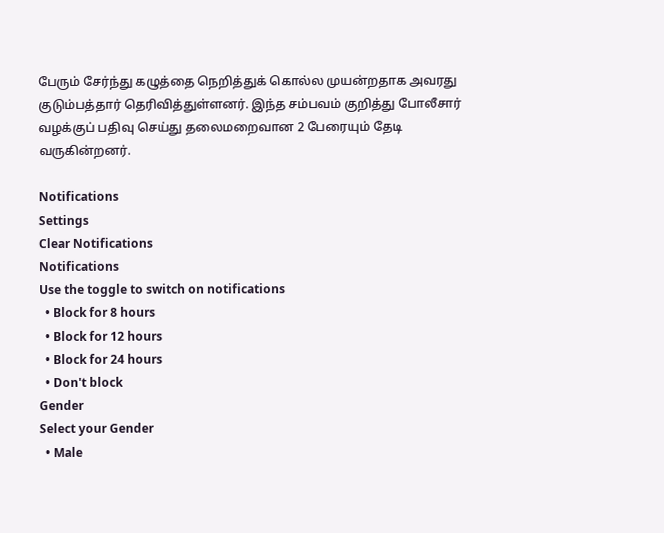பேரும் சேர்ந்து கழுத்தை நெறித்துக் கொல்ல முயன்றதாக அவரது குடும்பத்தார் தெரிவித்துள்ளனர். இந்த சம்பவம் குறித்து போலீசார் வழக்குப் பதிவு செய்து தலைமறைவான 2 பேரையும் தேடி வருகின்றனர்.

Notifications
Settings
Clear Notifications
Notifications
Use the toggle to switch on notifications
  • Block for 8 hours
  • Block for 12 hours
  • Block for 24 hours
  • Don't block
Gender
Select your Gender
  • Male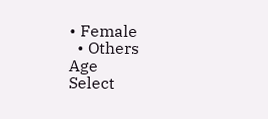• Female
  • Others
Age
Select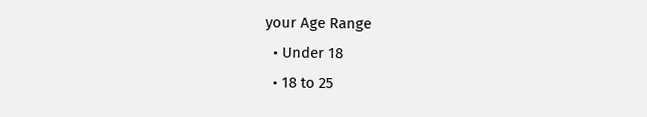your Age Range
  • Under 18
  • 18 to 25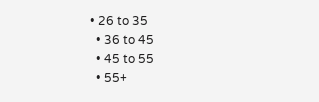• 26 to 35
  • 36 to 45
  • 45 to 55
  • 55+